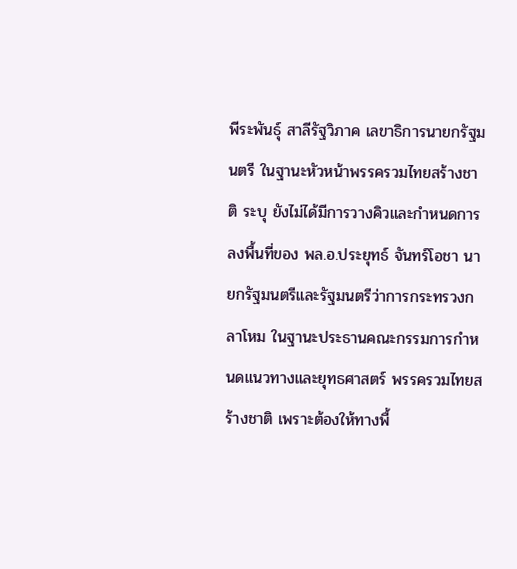พีระพันธุ์ สาลีรัฐวิภาค เลขาธิการนายกรัฐมนตรี ในฐานะหัวหน้าพรรครวมไทยสร้างชาติ ระบุ ยังไม่ได้มีการวางคิวและกำหนดการลงพื้นที่ของ พล.อ.ประยุทธ์ จันทร์โอชา นายกรัฐมนตรีและรัฐมนตรีว่าการกระทรวงกลาโหม ในฐานะประธานคณะกรรมการกำหนดแนวทางและยุทธศาสตร์ พรรครวมไทยสร้างชาติ เพราะต้องให้ทางพื้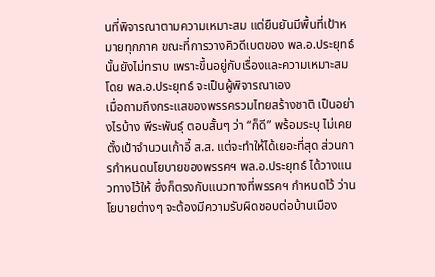นที่พิจารณาตามความเหมาะสม แต่ยืนยันมีพื้นที่เป้าหมายทุกภาค ขณะที่การวางคิวดีเบตของ พล.อ.ประยุทธ์ นั้นยังไม่ทราบ เพราะขึ้นอยู่กับเรื่องและความเหมาะสม โดย พล.อ.ประยุทธ์ จะเป็นผู้พิจารณาเอง
เมื่อถามถึงกระแสของพรรครวมไทยสร้างชาติ เป็นอย่างไรบ้าง พีระพันธุ์ ตอบสั้นๆ ว่า “ก็ดี” พร้อมระบุ ไม่เคยตั้งเป้าจำนวนเก้าอี้ ส.ส. แต่จะทำให้ได้เยอะที่สุด ส่วนการกำหนดนโยบายของพรรคฯ พล.อ.ประยุทธ์ ได้วางแนวทางไว้ให้ ซึ่งก็ตรงกับแนวทางที่พรรคฯ กำหนดไว้ ว่านโยบายต่างๆ จะต้องมีความรับผิดชอบต่อบ้านเมือง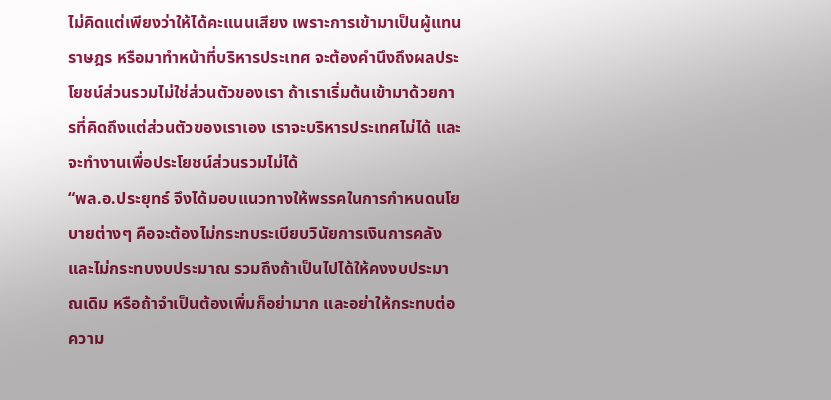ไม่คิดแต่เพียงว่าให้ได้คะแนนเสียง เพราะการเข้ามาเป็นผู้แทนราษฎร หรือมาทำหน้าที่บริหารประเทศ จะต้องคำนึงถึงผลประโยชน์ส่วนรวมไม่ใช่ส่วนตัวของเรา ถ้าเราเริ่มต้นเข้ามาด้วยการที่คิดถึงแต่ส่วนตัวของเราเอง เราจะบริหารประเทศไม่ได้ และจะทำงานเพื่อประโยชน์ส่วนรวมไม่ได้
“พล.อ.ประยุทธ์ จึงได้มอบแนวทางให้พรรคในการกำหนดนโยบายต่างๆ คือจะต้องไม่กระทบระเบียบวินัยการเงินการคลัง และไม่กระทบงบประมาณ รวมถึงถ้าเป็นไปได้ให้คงงบประมาณเดิม หรือถ้าจำเป็นต้องเพิ่มก็อย่ามาก และอย่าให้กระทบต่อความ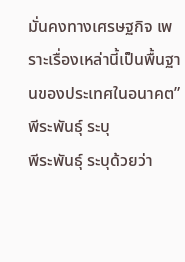มั่นคงทางเศรษฐกิจ เพราะเรื่องเหล่านี้เป็นพื้นฐานของประเทศในอนาคต” พีระพันธุ์ ระบุ
พีระพันธุ์ ระบุด้วยว่า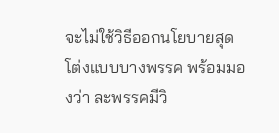จะไม่ใช้วิธีออกนโยบายสุดโต่งแบบบางพรรค พร้อมมองว่า ละพรรคมีวิ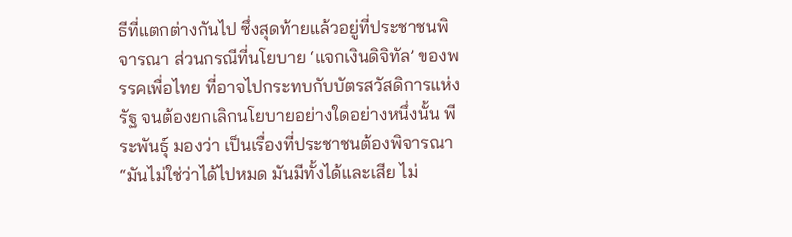ธีที่แตกต่างกันไป ซึ่งสุดท้ายแล้วอยู่ที่ประชาชนพิจารณา ส่วนกรณีที่นโยบาย ‘แจกเงินดิจิทัล’ ของพรรคเพื่อไทย ที่อาจไปกระทบกับบัตรสวัสดิการแห่งรัฐ จนต้องยกเลิกนโยบายอย่างใดอย่างหนึ่งนั้น พีระพันธุ์ มองว่า เป็นเรื่องที่ประชาชนต้องพิจารณา
“มันไม่ใช่ว่าได้ไปหมด มันมีทั้งได้และเสีย ไม่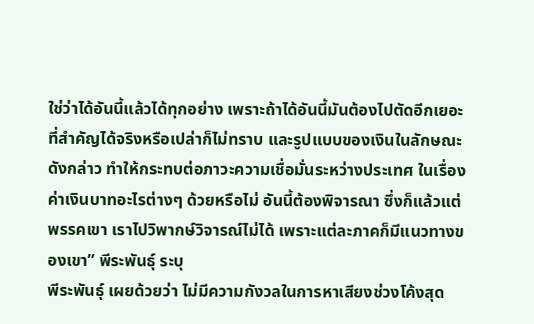ใช่ว่าได้อันนี้แล้วได้ทุกอย่าง เพราะถ้าได้อันนี้มันต้องไปตัดอีกเยอะ ที่สำคัญได้จริงหรือเปล่าก็ไม่ทราบ และรูปแบบของเงินในลักษณะดังกล่าว ทำให้กระทบต่อภาวะความเชื่อมั่นระหว่างประเทศ ในเรื่องค่าเงินบาทอะไรต่างๆ ด้วยหรือไม่ อันนี้ต้องพิจารณา ซึ่งก็แล้วแต่พรรคเขา เราไปวิพากษ์วิจารณ์ไม่ได้ เพราะแต่ละภาคก็มีแนวทางของเขา” พีระพันธุ์ ระบุ
พีระพันธุ์ เผยด้วยว่า ไม่มีความกังวลในการหาเสียงช่วงโค้งสุด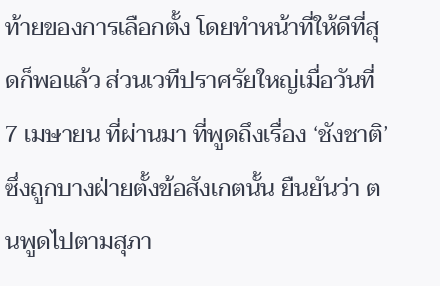ท้ายของการเลือกตั้ง โดยทำหน้าที่ให้ดีที่สุดก็พอแล้ว ส่วนเวทีปราศรัยใหญ่เมื่อวันที่ 7 เมษายน ที่ผ่านมา ที่พูดถึงเรื่อง ‘ชังชาติ’ ซึ่งถูกบางฝ่ายตั้งข้อสังเกตนั้น ยืนยันว่า ตนพูดไปตามสุภา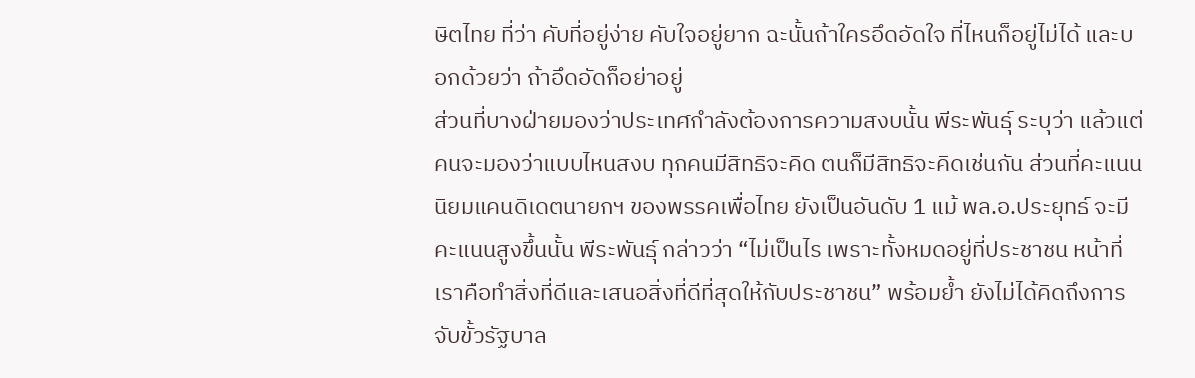ษิตไทย ที่ว่า คับที่อยู่ง่าย คับใจอยู่ยาก ฉะนั้นถ้าใครอึดอัดใจ ที่ไหนก็อยู่ไม่ได้ และบอกด้วยว่า ถ้าอึดอัดก็อย่าอยู่
ส่วนที่บางฝ่ายมองว่าประเทศกำลังต้องการความสงบนั้น พีระพันธุ์ ระบุว่า แล้วแต่คนจะมองว่าแบบไหนสงบ ทุกคนมีสิทธิจะคิด ตนก็มีสิทธิจะคิดเช่นกัน ส่วนที่คะแนนนิยมแคนดิเดตนายกฯ ของพรรคเพื่อไทย ยังเป็นอันดับ 1 แม้ พล.อ.ประยุทธ์ จะมีคะแนนสูงขึ้นนั้น พีระพันธุ์ กล่าวว่า “ไม่เป็นไร เพราะทั้งหมดอยู่ที่ประชาชน หน้าที่เราคือทำสิ่งที่ดีและเสนอสิ่งที่ดีที่สุดให้กับประชาชน” พร้อมย้ำ ยังไม่ได้คิดถึงการจับขั้วรัฐบาล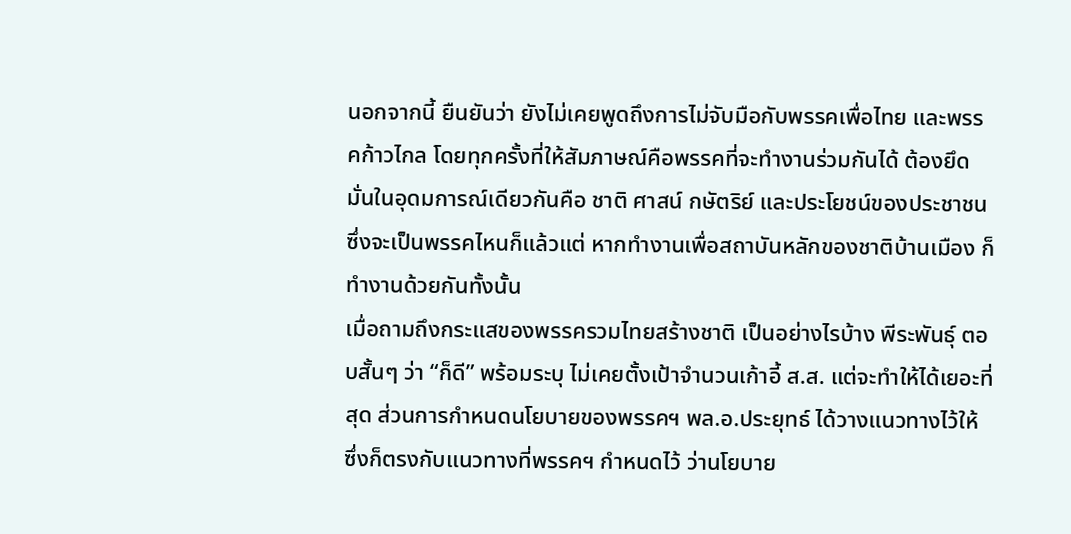นอกจากนี้ ยืนยันว่า ยังไม่เคยพูดถึงการไม่จับมือกับพรรคเพื่อไทย และพรรคก้าวไกล โดยทุกครั้งที่ให้สัมภาษณ์คือพรรคที่จะทำงานร่วมกันได้ ต้องยึดมั่นในอุดมการณ์เดียวกันคือ ชาติ ศาสน์ กษัตริย์ และประโยชน์ของประชาชน ซึ่งจะเป็นพรรคไหนก็แล้วแต่ หากทำงานเพื่อสถาบันหลักของชาติบ้านเมือง ก็ทำงานด้วยกันทั้งนั้น
เมื่อถามถึงกระแสของพรรครวมไทยสร้างชาติ เป็นอย่างไรบ้าง พีระพันธุ์ ตอบสั้นๆ ว่า “ก็ดี” พร้อมระบุ ไม่เคยตั้งเป้าจำนวนเก้าอี้ ส.ส. แต่จะทำให้ได้เยอะที่สุด ส่วนการกำหนดนโยบายของพรรคฯ พล.อ.ประยุทธ์ ได้วางแนวทางไว้ให้ ซึ่งก็ตรงกับแนวทางที่พรรคฯ กำหนดไว้ ว่านโยบาย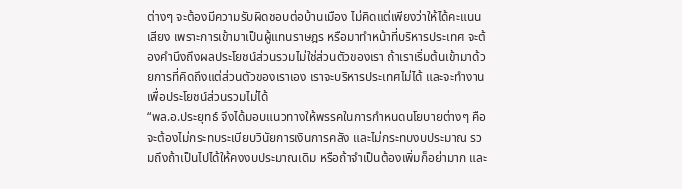ต่างๆ จะต้องมีความรับผิดชอบต่อบ้านเมือง ไม่คิดแต่เพียงว่าให้ได้คะแนนเสียง เพราะการเข้ามาเป็นผู้แทนราษฎร หรือมาทำหน้าที่บริหารประเทศ จะต้องคำนึงถึงผลประโยชน์ส่วนรวมไม่ใช่ส่วนตัวของเรา ถ้าเราเริ่มต้นเข้ามาด้วยการที่คิดถึงแต่ส่วนตัวของเราเอง เราจะบริหารประเทศไม่ได้ และจะทำงานเพื่อประโยชน์ส่วนรวมไม่ได้
“พล.อ.ประยุทธ์ จึงได้มอบแนวทางให้พรรคในการกำหนดนโยบายต่างๆ คือจะต้องไม่กระทบระเบียบวินัยการเงินการคลัง และไม่กระทบงบประมาณ รวมถึงถ้าเป็นไปได้ให้คงงบประมาณเดิม หรือถ้าจำเป็นต้องเพิ่มก็อย่ามาก และ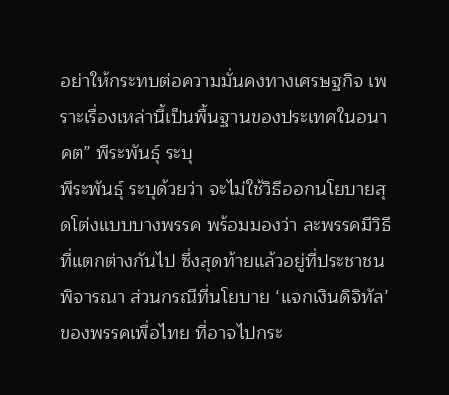อย่าให้กระทบต่อความมั่นคงทางเศรษฐกิจ เพราะเรื่องเหล่านี้เป็นพื้นฐานของประเทศในอนาคต” พีระพันธุ์ ระบุ
พีระพันธุ์ ระบุด้วยว่า จะไม่ใช้วิธีออกนโยบายสุดโต่งแบบบางพรรค พร้อมมองว่า ละพรรคมีวิธีที่แตกต่างกันไป ซึ่งสุดท้ายแล้วอยู่ที่ประชาชนพิจารณา ส่วนกรณีที่นโยบาย ‘แจกเงินดิจิทัล’ ของพรรคเพื่อไทย ที่อาจไปกระ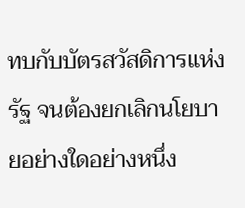ทบกับบัตรสวัสดิการแห่งรัฐ จนต้องยกเลิกนโยบายอย่างใดอย่างหนึ่ง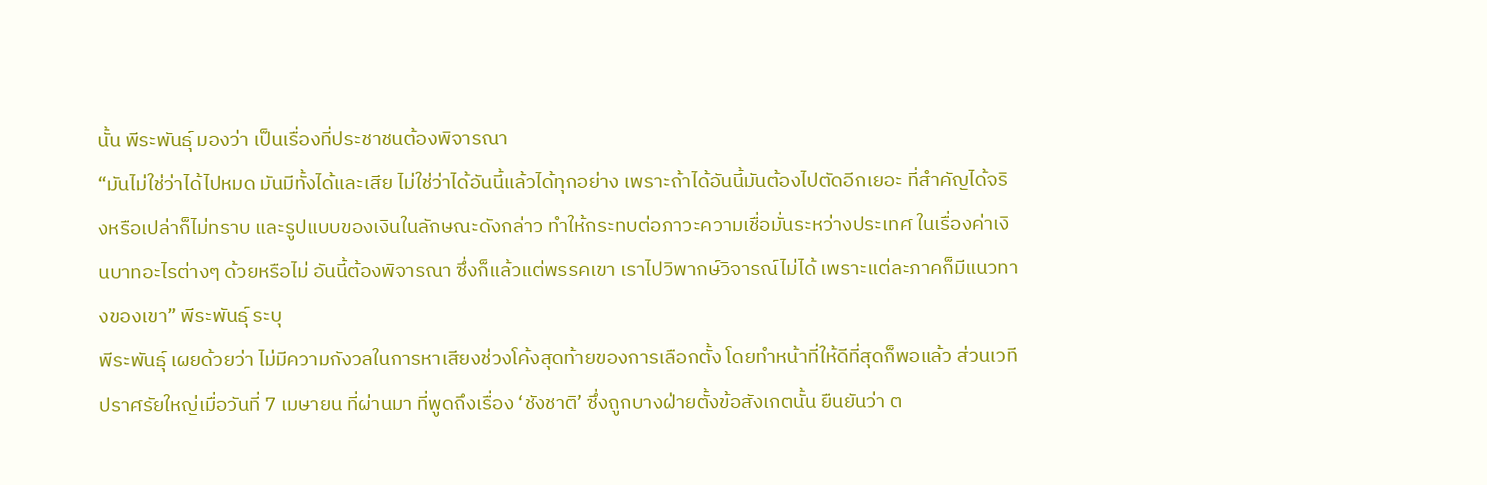นั้น พีระพันธุ์ มองว่า เป็นเรื่องที่ประชาชนต้องพิจารณา
“มันไม่ใช่ว่าได้ไปหมด มันมีทั้งได้และเสีย ไม่ใช่ว่าได้อันนี้แล้วได้ทุกอย่าง เพราะถ้าได้อันนี้มันต้องไปตัดอีกเยอะ ที่สำคัญได้จริงหรือเปล่าก็ไม่ทราบ และรูปแบบของเงินในลักษณะดังกล่าว ทำให้กระทบต่อภาวะความเชื่อมั่นระหว่างประเทศ ในเรื่องค่าเงินบาทอะไรต่างๆ ด้วยหรือไม่ อันนี้ต้องพิจารณา ซึ่งก็แล้วแต่พรรคเขา เราไปวิพากษ์วิจารณ์ไม่ได้ เพราะแต่ละภาคก็มีแนวทางของเขา” พีระพันธุ์ ระบุ
พีระพันธุ์ เผยด้วยว่า ไม่มีความกังวลในการหาเสียงช่วงโค้งสุดท้ายของการเลือกตั้ง โดยทำหน้าที่ให้ดีที่สุดก็พอแล้ว ส่วนเวทีปราศรัยใหญ่เมื่อวันที่ 7 เมษายน ที่ผ่านมา ที่พูดถึงเรื่อง ‘ชังชาติ’ ซึ่งถูกบางฝ่ายตั้งข้อสังเกตนั้น ยืนยันว่า ต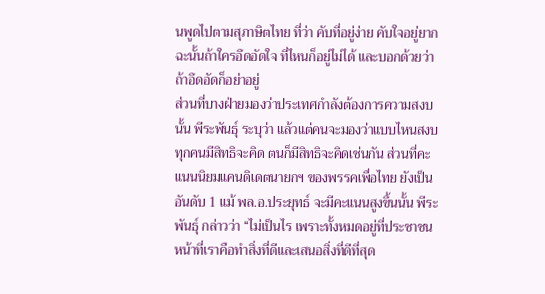นพูดไปตามสุภาษิตไทย ที่ว่า คับที่อยู่ง่าย คับใจอยู่ยาก ฉะนั้นถ้าใครอึดอัดใจ ที่ไหนก็อยู่ไม่ได้ และบอกด้วยว่า ถ้าอึดอัดก็อย่าอยู่
ส่วนที่บางฝ่ายมองว่าประเทศกำลังต้องการความสงบนั้น พีระพันธุ์ ระบุว่า แล้วแต่คนจะมองว่าแบบไหนสงบ ทุกคนมีสิทธิจะคิด ตนก็มีสิทธิจะคิดเช่นกัน ส่วนที่คะแนนนิยมแคนดิเดตนายกฯ ของพรรคเพื่อไทย ยังเป็นอันดับ 1 แม้ พล.อ.ประยุทธ์ จะมีคะแนนสูงขึ้นนั้น พีระพันธุ์ กล่าวว่า “ไม่เป็นไร เพราะทั้งหมดอยู่ที่ประชาชน หน้าที่เราคือทำสิ่งที่ดีและเสนอสิ่งที่ดีที่สุด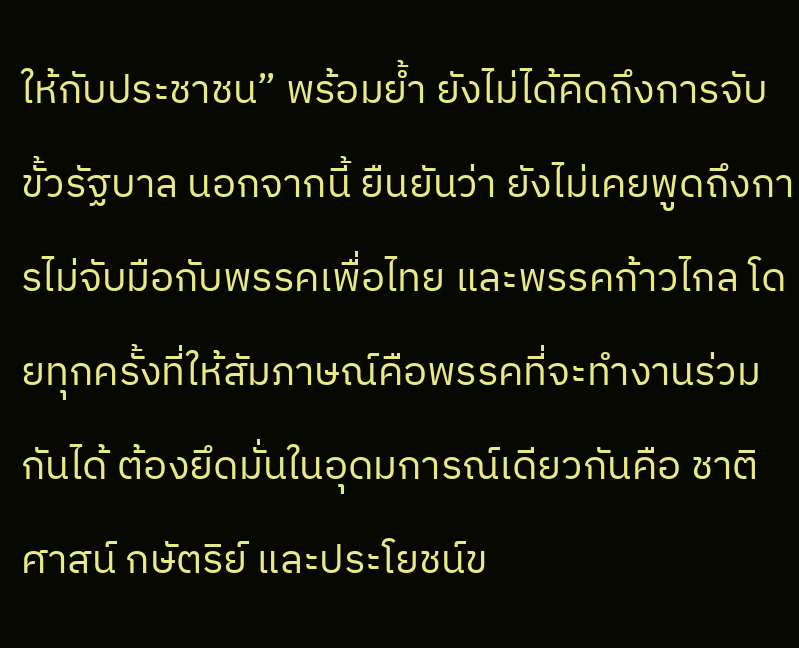ให้กับประชาชน” พร้อมย้ำ ยังไม่ได้คิดถึงการจับขั้วรัฐบาล นอกจากนี้ ยืนยันว่า ยังไม่เคยพูดถึงการไม่จับมือกับพรรคเพื่อไทย และพรรคก้าวไกล โดยทุกครั้งที่ให้สัมภาษณ์คือพรรคที่จะทำงานร่วมกันได้ ต้องยึดมั่นในอุดมการณ์เดียวกันคือ ชาติ ศาสน์ กษัตริย์ และประโยชน์ข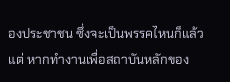องประชาชน ซึ่งจะเป็นพรรคไหนก็แล้วแต่ หากทำงานเพื่อสถาบันหลักของ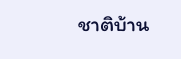ชาติบ้าน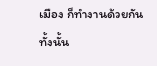เมือง ก็ทำงานด้วยกันทั้งนั้น